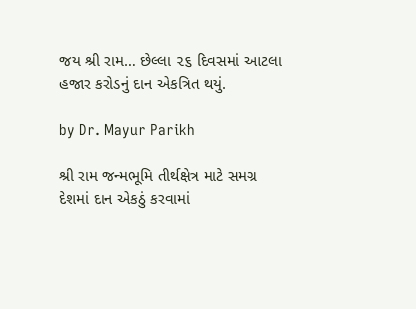જય શ્રી રામ… છેલ્લા ૨૬ દિવસમાં આટલા હજાર કરોડનું દાન એકત્રિત થયું.

by Dr. Mayur Parikh

શ્રી રામ જન્મભૂમિ તીર્થક્ષેત્ર માટે સમગ્ર દેશમાં દાન એકઠું કરવામાં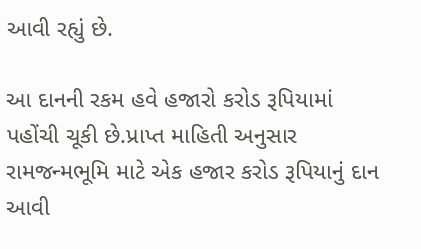આવી રહ્યું છે.

આ દાનની રકમ હવે હજારો કરોડ રૂપિયામાં પહોંચી ચૂકી છે.પ્રાપ્ત માહિતી અનુસાર રામજન્મભૂમિ માટે એક હજાર કરોડ રૂપિયાનું દાન આવી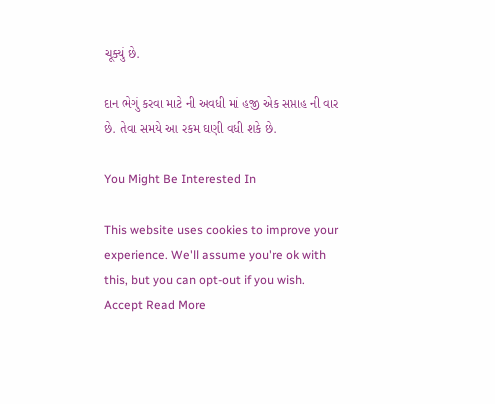ચૂક્યું છે.

દાન ભેગું કરવા માટે ની અવધી માં હજી એક સપ્તાહ ની વાર છે. તેવા સમયે આ રકમ ઘણી વધી શકે છે.

You Might Be Interested In

This website uses cookies to improve your experience. We'll assume you're ok with this, but you can opt-out if you wish. Accept Read More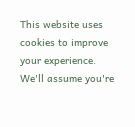This website uses cookies to improve your experience. We'll assume you're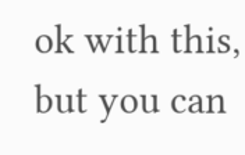ok with this, but you can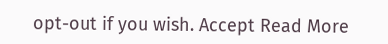opt-out if you wish. Accept Read More